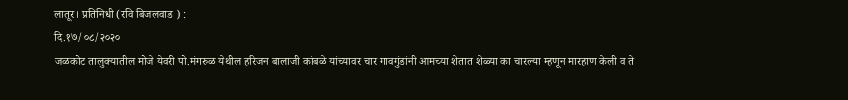लातूर। प्रतिनिधी (रवि बिजलवाड ) :
दि.१७/०८/२०२०
जळकोट तालुक्यातील मोजे येवरी पो.मंगरुळ येथील हरिजन बालाजी कांबळे यांच्यावर चार गावगुंडांनी आमच्या शेतात शेळ्या का चारल्या म्हणून मारहाण केली व ते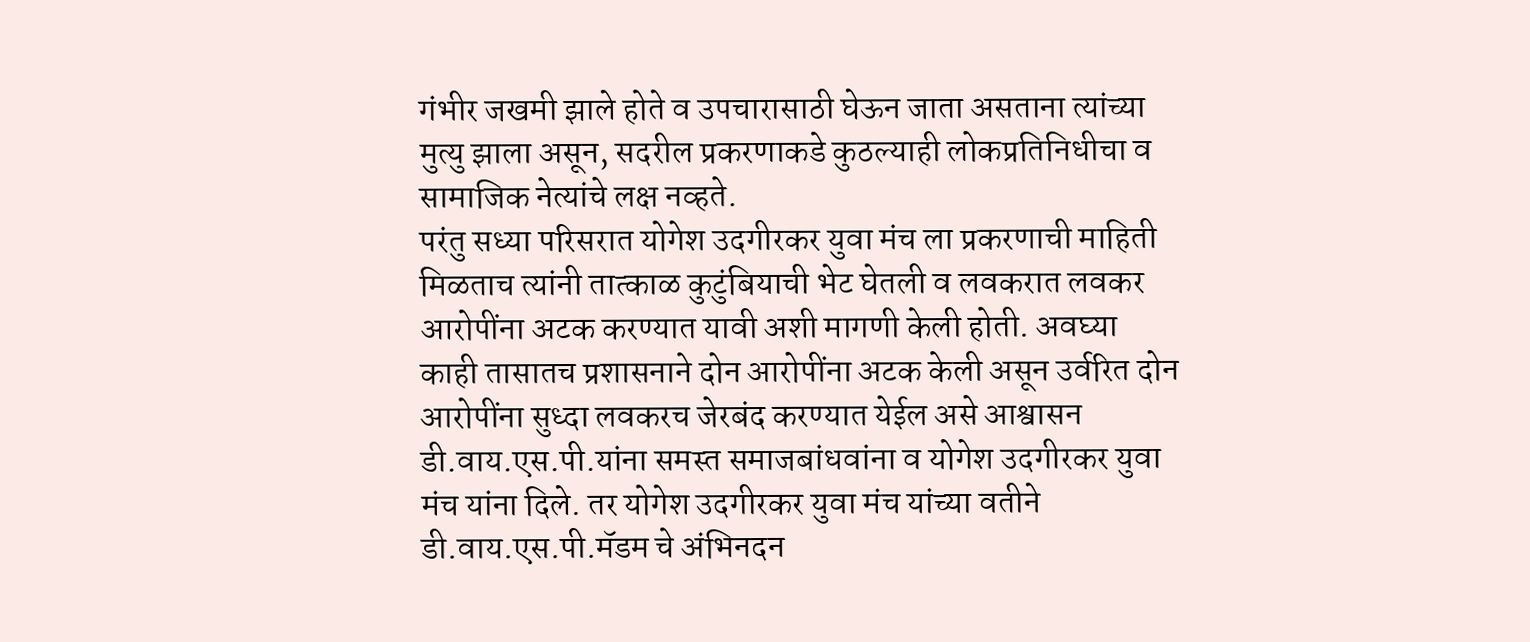गंभीर जखमी झाले होते व उपचारासाठी घेऊन जाता असताना त्यांच्या मुत्यु झाला असून, सदरील प्रकरणाकडे कुठल्याही लोकप्रतिनिधीचा व सामाजिक नेत्यांचे लक्ष नव्हते.
परंतु सध्या परिसरात योगेश उदगीरकर युवा मंच ला प्रकरणाची माहिती मिळताच त्यांनी तात्काळ कुटुंबियाची भेट घेतली व लवकरात लवकर आरोपींना अटक करण्यात यावी अशी मागणी केली होती. अवघ्या काही तासातच प्रशासनाने दोन आरोपींना अटक केली असून उर्वरित दोन आरोपींना सुध्दा लवकरच जेरबंद करण्यात येईल असे आश्वासन डी.वाय.एस.पी.यांना समस्त समाजबांधवांना व योगेश उदगीरकर युवा मंच यांना दिले. तर योगेश उदगीरकर युवा मंच यांच्या वतीने डी.वाय.एस.पी.मॅडम चे अंभिनदन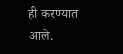ही करण्यात आले.